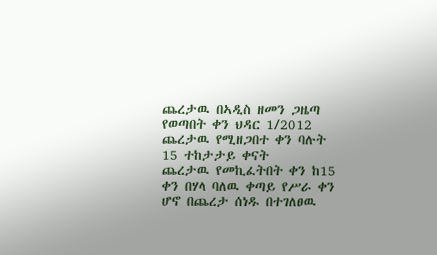ጨረታዉ በኣዲስ ዘመን ጋዜጣ የወጣበት ቀን ህዳር 1/2012
ጨረታዉ የሚዘጋበተ ቀን ባሉት 15 ተከታታይ ቀናት
ጨረታዉ የመኪፈትበት ቀን ከ15 ቀን በሃላ ባለዉ ቀጣይ የሥራ ቀን ሆኖ በጨረታ ሰነዱ በተገለፀዉ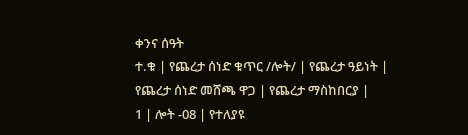ቀንና ሰዓት
ተ.ቁ | የጨረታ ሰነድ ቁጥር /ሎት/ | የጨረታ ዓይነት | የጨረታ ሰነድ መሸጫ ዋጋ | የጨረታ ማስከበርያ |
1 | ሎት -08 | የተለያዩ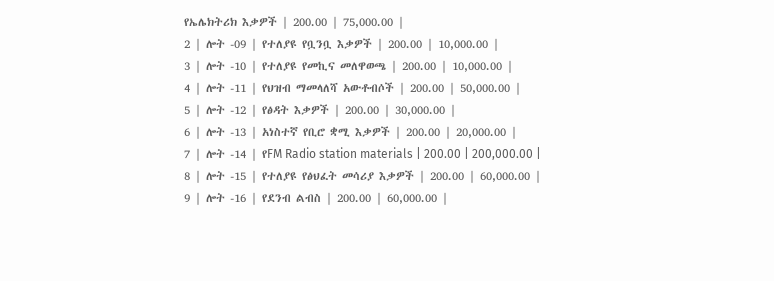የኤሌክትሪክ እቃዎች | 200.00 | 75,000.00 |
2 | ሎት -09 | የተለያዩ የቧንቧ እቃዎች | 200.00 | 10,000.00 |
3 | ሎት -10 | የተለያዩ የመኪና መለዋወጫ | 200.00 | 10,000.00 |
4 | ሎት -11 | የህዝብ ማመላለሻ አውቶብሶች | 200.00 | 50,000.00 |
5 | ሎት -12 | የፅዳት እቃዎች | 200.00 | 30,000.00 |
6 | ሎት -13 | አነስተኛ የቢሮ ቋሚ እቃዎች | 200.00 | 20,000.00 |
7 | ሎት -14 | የFM Radio station materials | 200.00 | 200,000.00 |
8 | ሎት -15 | የተለያዩ የፅህፈት መሳሪያ እቃዎች | 200.00 | 60,000.00 |
9 | ሎት -16 | የደንብ ልብስ | 200.00 | 60,000.00 |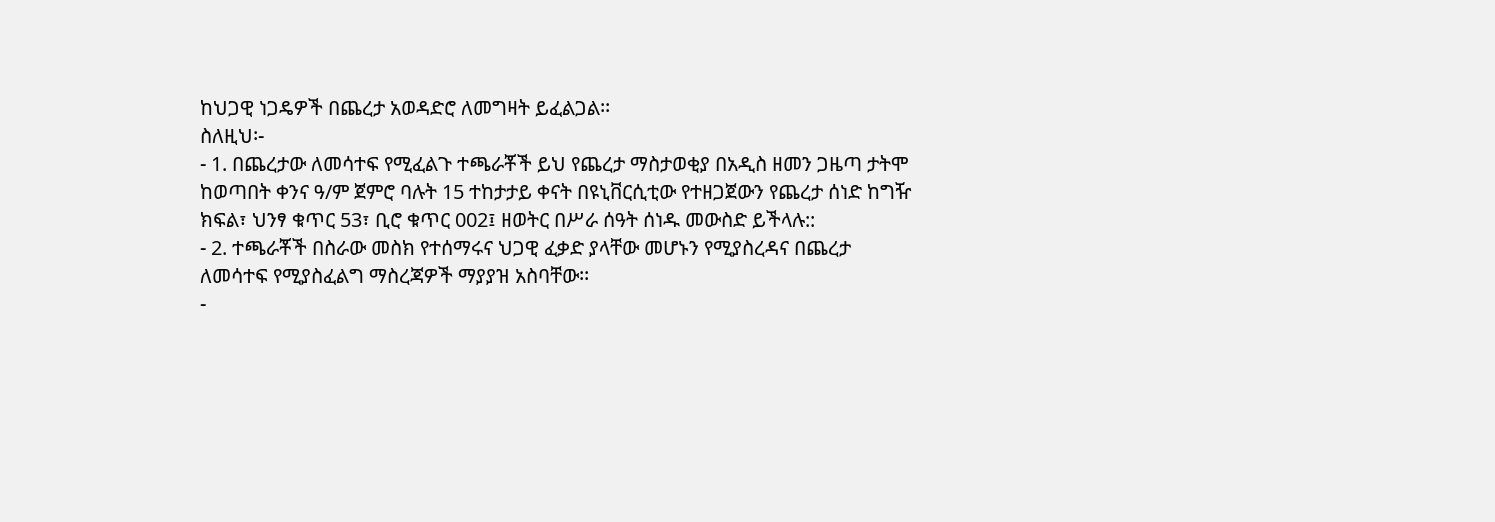ከህጋዊ ነጋዴዎች በጨረታ አወዳድሮ ለመግዛት ይፈልጋል፡፡
ስለዚህ፡-
- 1. በጨረታው ለመሳተፍ የሚፈልጉ ተጫራቾች ይህ የጨረታ ማስታወቂያ በአዲስ ዘመን ጋዜጣ ታትሞ ከወጣበት ቀንና ዓ/ም ጀምሮ ባሉት 15 ተከታታይ ቀናት በዩኒቨርሲቲው የተዘጋጀውን የጨረታ ሰነድ ከግዥ ክፍል፣ ህንፃ ቁጥር 53፣ ቢሮ ቁጥር 002፤ ዘወትር በሥራ ሰዓት ሰነዱ መውስድ ይችላሉ::
- 2. ተጫራቾች በስራው መስክ የተሰማሩና ህጋዊ ፈቃድ ያላቸው መሆኑን የሚያስረዳና በጨረታ ለመሳተፍ የሚያስፈልግ ማስረጃዎች ማያያዝ አስባቸው፡፡
-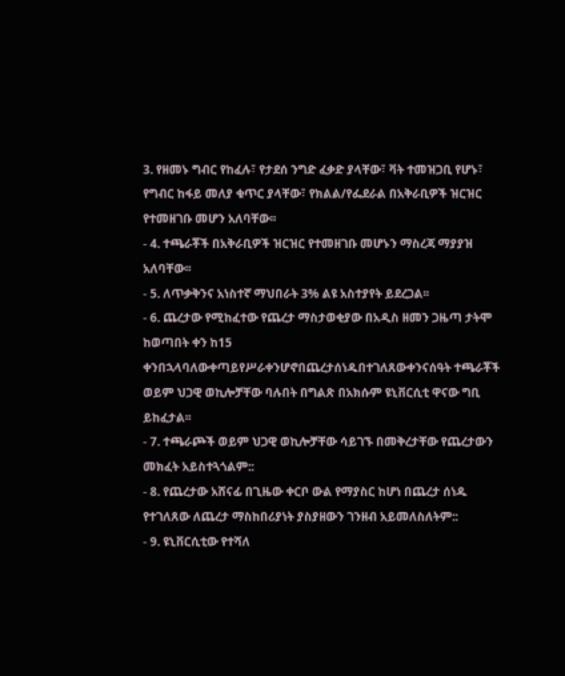3. የዘመኑ ግብር የከፈሉ፣ የታደሰ ንግድ ፈቃድ ያላቸው፣ ቫት ተመዝጋቢ የሆኑ፣ የግብር ከፋይ መለያ ቁጥር ያላቸው፣ የክልል/የፌደራል በአቅራቢዎች ዝርዝር የተመዘገቡ መሆን አለባቸው፡፡
- 4. ተጫራቾች በአቅራቢዎች ዝርዝር የተመዘገቡ መሆኑን ማስረጃ ማያያዝ አለባቸው፡፡
- 5. ለጥቃቅንና አነስተኛ ማህበራት 3% ልዩ አስተያየት ይደረጋል፡፡
- 6. ጨረታው የሚከፈተው የጨረታ ማስታወቂያው በአዲስ ዘመን ጋዜጣ ታትሞ ከወጣበት ቀን ከ15 ቀንበኋላባለውቀጣይየሥራቀንሆኖበጨረታሰነዱበተገለጸውቀንናሰዓት ተጫራቾች ወይም ህጋዊ ወኪሎቻቸው ባሉበት በግልጽ በአክሱም ዩኒቨርሲቲ ዋናው ግቢ ይከፈታል፡፡
- 7. ተጫራጮች ወይም ህጋዊ ወኪሎቻቸው ሳይገኙ በመቅረታቸው የጨረታውን መክፈት አይስተጓጎልም::
- 8. የጨረታው አሸናፊ በጊዜው ቀርቦ ውል የማያስር ከሆነ በጨረታ ሰነዱ የተገለጸው ለጨረታ ማስከበሪያነት ያስያዘውን ገንዘብ አይመለስለትም::
- 9. ዩኒቨርሲቲው የተሻለ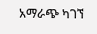አማራጭ ካገኘ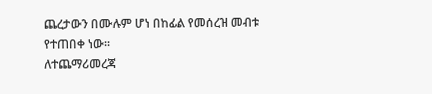ጨረታውን በሙሉም ሆነ በከፊል የመሰረዝ መብቱ የተጠበቀ ነው፡፡
ለተጨማሪመረጃ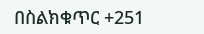በስልክቁጥር +251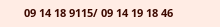09 14 18 9115/ 09 14 19 18 46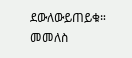ደውለውይጠይቁ።
መመለስ